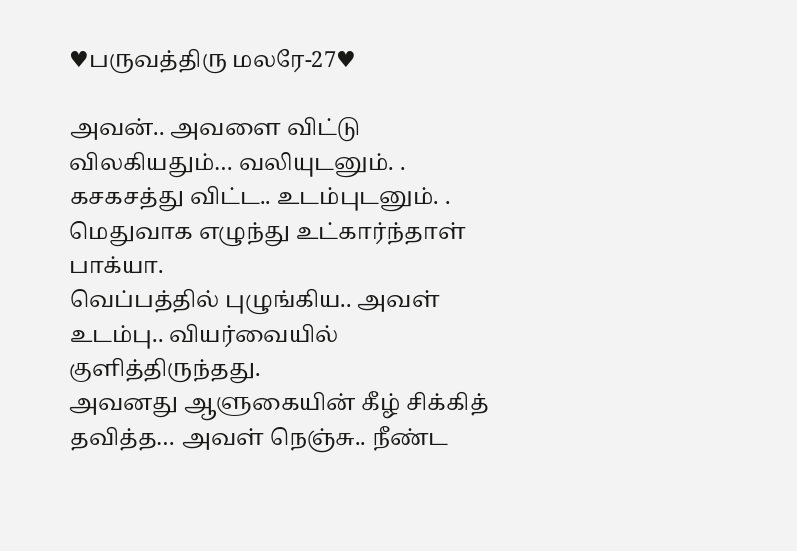♥பருவத்திரு மலரே-27♥

அவன்.. அவளை விட்டு விலகியதும்… வலியுடனும். . கசகசத்து விட்ட.. உடம்புடனும். . மெதுவாக எழுந்து உட்கார்ந்தாள் பாக்யா.
வெப்பத்தில் புழுங்கிய.. அவள் உடம்பு.. வியர்வையில் குளித்திருந்தது.
அவனது ஆளுகையின் கீழ் சிக்கித் தவித்த… அவள் நெஞ்சு.. நீண்ட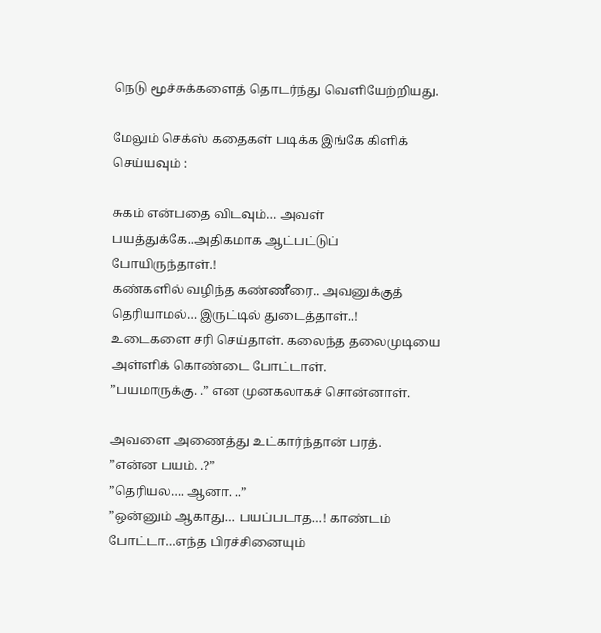நெடு மூச்சுக்களைத் தொடர்ந்து வெளியேற்றியது.

மேலும் செக்ஸ் கதைகள் படிக்க இங்கே கிளிக் செய்யவும் :

சுகம் என்பதை விடவும்… அவள் பயத்துக்கே..அதிகமாக ஆட்பட்டுப் போயிருந்தாள்.!
கண்களில் வழிந்த கண்ணீரை.. அவனுக்குத் தெரியாமல்… இருட்டில் துடைத்தாள்..!
உடைகளை சரி செய்தாள். கலைந்த தலைமுடியை அள்ளிக் கொண்டை போட்டாள்.
”பயமாருக்கு. .” என முனகலாகச் சொன்னாள்.

அவளை அணைத்து உட்கார்ந்தான் பரத்.
”என்ன பயம். .?”
”தெரியல…. ஆனா. ..”
”ஒன்னும் ஆகாது… பயப்படாத…! காண்டம் போட்டா…எந்த பிரச்சினையும்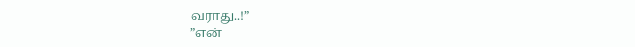வராது..!”
”என்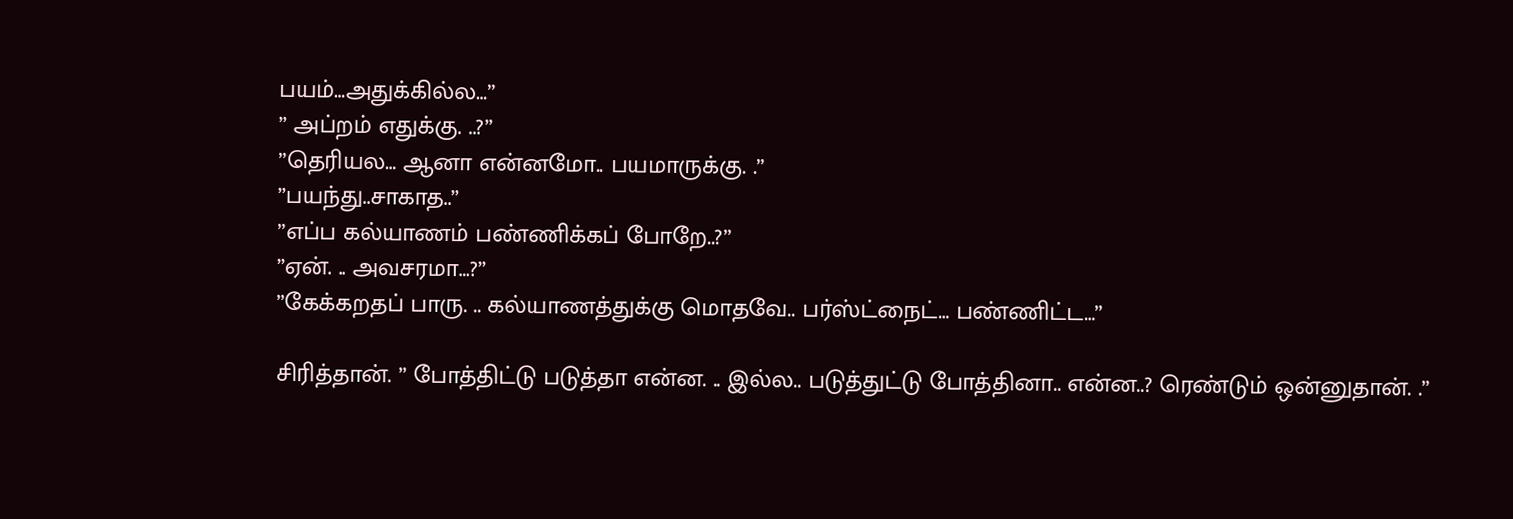பயம்…அதுக்கில்ல…”
” அப்றம் எதுக்கு. ..?”
”தெரியல… ஆனா என்னமோ.. பயமாருக்கு. .”
”பயந்து..சாகாத..”
”எப்ப கல்யாணம் பண்ணிக்கப் போறே..?”
”ஏன். .. அவசரமா…?”
”கேக்கறதப் பாரு. .. கல்யாணத்துக்கு மொதவே.. பர்ஸ்ட்நைட்… பண்ணிட்ட…”

சிரித்தான். ” போத்திட்டு படுத்தா என்ன. .. இல்ல.. படுத்துட்டு போத்தினா.. என்ன..? ரெண்டும் ஒன்னுதான். .”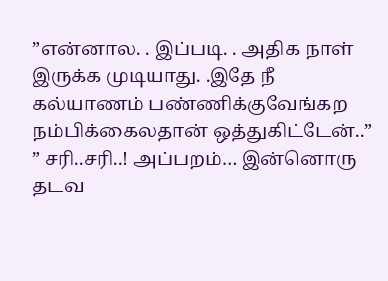”என்னால. . இப்படி. . அதிக நாள் இருக்க முடியாது. .இதே நீ கல்யாணம் பண்ணிக்குவேங்கற நம்பிக்கைலதான் ஒத்துகிட்டேன்..”
” சரி..சரி..! அப்பறம்… இன்னொரு தடவ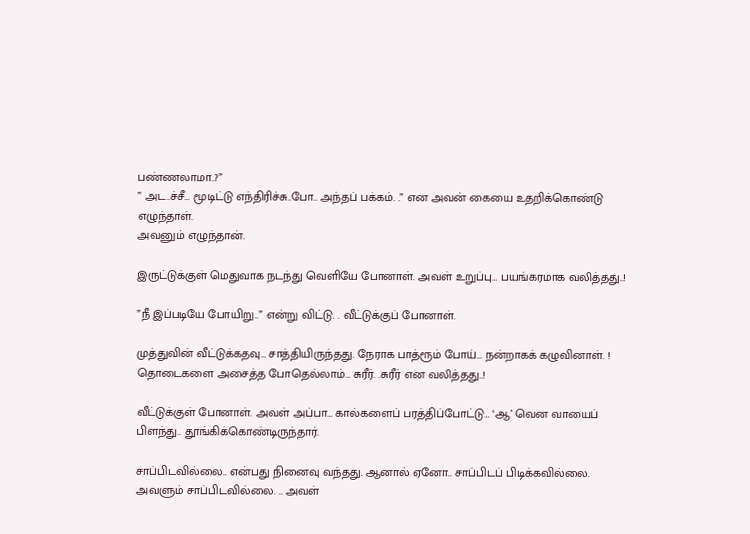பண்ணலாமா..?”
” அட..ச்சீ… மூடிட்டு எந்திரிச்சு..போ.. அந்தப் பக்கம். .” என அவன் கையை உதறிக்கொண்டு எழுந்தாள்.
அவனும் எழுந்தான்.

இருட்டுக்குள் மெதுவாக நடந்து வெளியே போனாள். அவள் உறுப்பு… பயங்கரமாக வலித்தது..!

”நீ இப்படியே போயிறு..” என்று விட்டு. . வீட்டுக்குப் போனாள்.

முத்துவின் வீட்டுக்கதவு… சாத்தியிருந்தது. நேராக பாத்ரூம் போய்… நன்றாகக் கழுவினாள். ! தொடைகளை அசைத்த போதெல்லாம்… சுரீர். .சுரீர் என வலித்தது..!

வீட்டுக்குள் போனாள். அவள் அப்பா… கால்களைப் பரத்திப்போட்டு… ‘ஆ’ வென வாயைப் பிளந்து.. தூங்கிக்கொண்டிருந்தார்.

சாப்பிடவில்லை.. என்பது நினைவு வந்தது. ஆனால் ஏனோ.. சாப்பிடப் பிடிக்கவில்லை. அவளும் சாப்பிடவில்லை. .. அவள்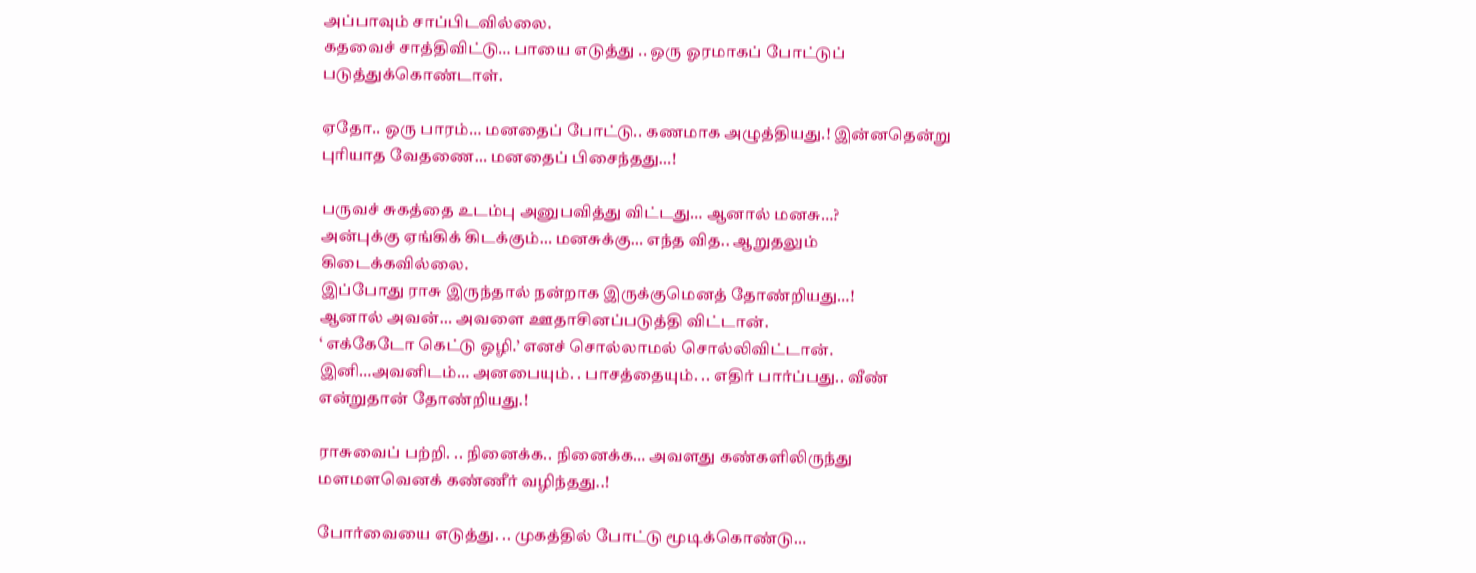அப்பாவும் சாப்பிடவில்லை.
கதவைச் சாத்திவிட்டு… பாயை எடுத்து .. ஒரு ஓரமாகப் போட்டுப் படுத்துக்கொண்டாள்.

ஏதோ.. ஒரு பாரம்… மனதைப் போட்டு.. கணமாக அழுத்தியது.! இன்னதென்று புரியாத வேதணை… மனதைப் பிசைந்தது…!

பருவச் சுகத்தை உடம்பு அனுபவித்து விட்டது… ஆனால் மனசு…?
அன்புக்கு ஏங்கிக் கிடக்கும்… மனசுக்கு… எந்த வித.. ஆறுதலும் கிடைக்கவில்லை.
இப்போது ராசு இருந்தால் நன்றாக இருக்குமெனத் தோண்றியது…!
ஆனால் அவன்… அவளை ஊதாசினப்படுத்தி விட்டான்.
‘ எக்கேடோ கெட்டு ஒழி.’ எனச் சொல்லாமல் சொல்லிவிட்டான். இனி…அவனிடம்… அனபையும். . பாசத்தையும். .. எதிர் பார்ப்பது.. வீண் என்றுதான் தோண்றியது.!

ராசுவைப் பற்றி. .. நினைக்க.. நினைக்க… அவளது கண்களிலிருந்து மளமளவெனக் கண்ணீர் வழிந்தது..!

போர்வையை எடுத்து. .. முகத்தில் போட்டு மூடிக்கொண்டு…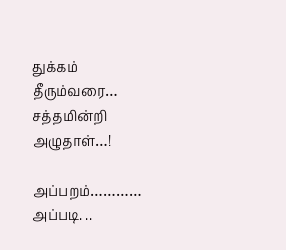துக்கம் தீரும்வரை… சத்தமின்றி அழுதாள்…!

அப்பறம்…………
அப்படி. ..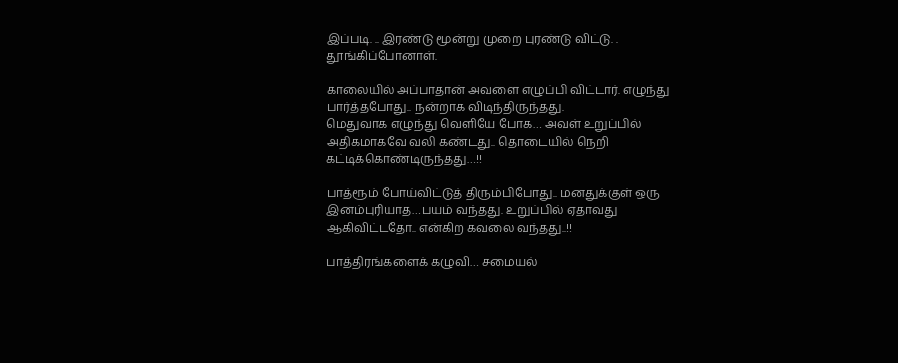இப்படி. .. இரண்டு மூன்று முறை புரண்டு விட்டு. . தூங்கிப்போனாள்.

காலையில் அப்பாதான் அவளை எழுப்பி விட்டார். எழுந்து பார்த்தபோது.. நன்றாக விடிந்திருந்தது.
மெதுவாக எழுந்து வெளியே போக… அவள் உறுப்பில் அதிகமாகவே வலி கண்டது.. தொடையில் நெறி கட்டிக்கொண்டிருந்தது…!!

பாத்ரூம் போய்விட்டுத் திரும்பிபோது.. மனதுக்குள் ஒரு இனம்புரியாத…பயம் வந்தது. உறுப்பில் ஏதாவது ஆகிவிட்டதோ.. என்கிற கவலை வந்தது..!!

பாத்திரங்களைக் கழுவி… சமையல்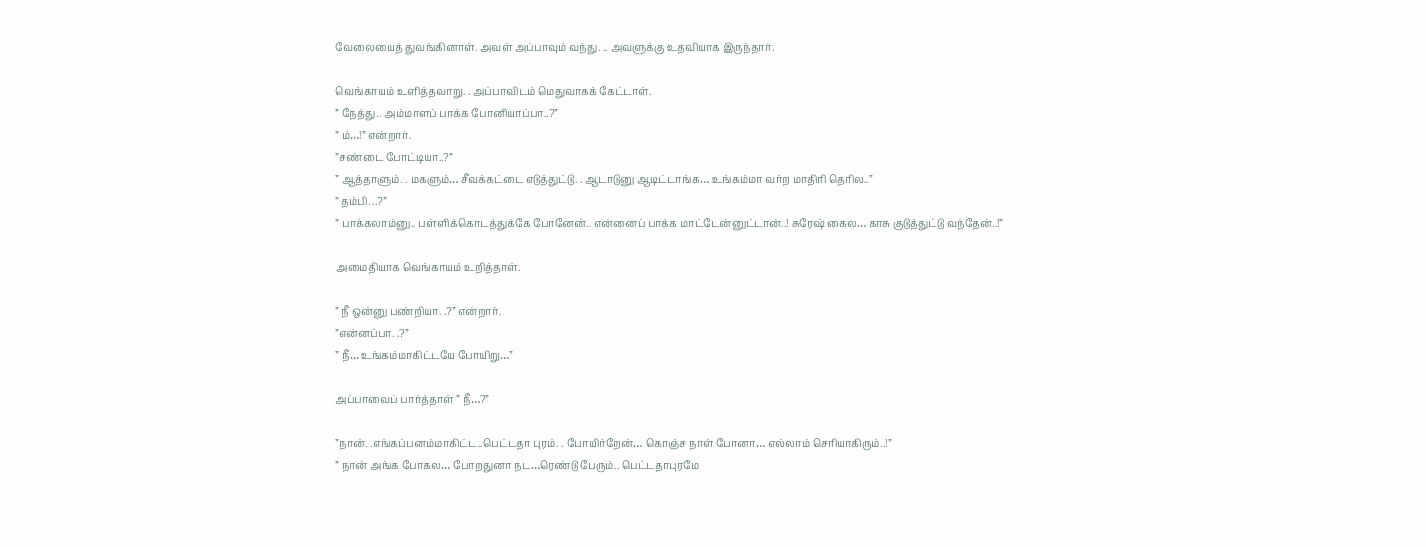வேலையைத் துவங்கினாள். அவள் அப்பாவும் வந்து. .. அவளுக்கு உதவியாக இருந்தார்.

வெங்காயம் உளித்தவாறு. . அப்பாவிடம் மெதுவாகக் கேட்டாள்.
” நேத்து.. அம்மாளப் பாக்க போனியாப்பா..?”
” ம்…!” என்றார்.
”சண்டை போட்டியா..?”
” ஆத்தாளும். . மகளும்… சீவக்கட்டை எடுத்துட்டு. . ஆடாடுனு ஆடிட்டாங்க… உங்கம்மா வர்ற மாதிரி தெரில..”
” தம்பி. ..?”
” பாக்கலாம்னு.. பள்ளிக்கொடத்துக்கே போனேன்.. என்னைப் பாக்க மாட்டேன்னுட்டான்..! சுரேஷ் கைல… காசு குடுத்துட்டு வந்தேன்..!”

அமைதியாக வெங்காயம் உறித்தாள்.

” நீ ஒன்னு பண்றியா. .?” என்றார்.
”என்னப்பா. .?”
” நீ… உங்கம்மாகிட்டயே போயிறு…”

அப்பாவைப் பார்த்தாள் ” நீ…?”

”நான். .எங்கப்பனம்மாகிட்ட..பெட்டதா புரம். . போயிர்றேன்… கொஞ்ச நாள் போனா… எல்லாம் செரியாகிரும்..!”
” நான் அங்க போகல… போறதுனா நட…ரெண்டு பேரும்.. பெட்டதாபுரமே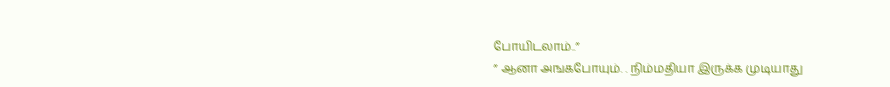போயிடலாம்..”
” ஆனா அஙகபோயும். . நிம்மதியா இருக்க முடியாது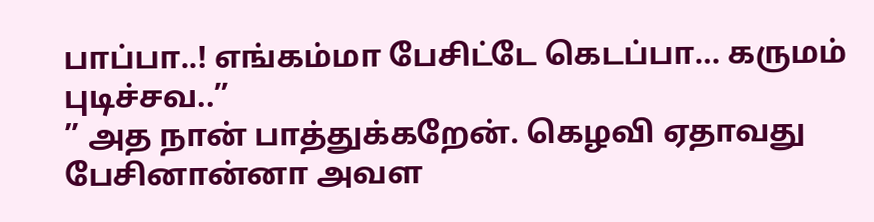பாப்பா..! எங்கம்மா பேசிட்டே கெடப்பா… கருமம் புடிச்சவ..”
” அத நான் பாத்துக்கறேன். கெழவி ஏதாவது பேசினான்னா அவள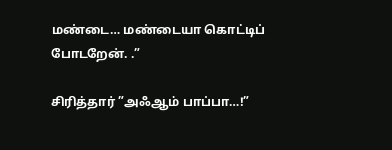மண்டை… மண்டையா கொட்டிப் போடறேன். .”

சிரித்தார் ”அஃஆம் பாப்பா…!”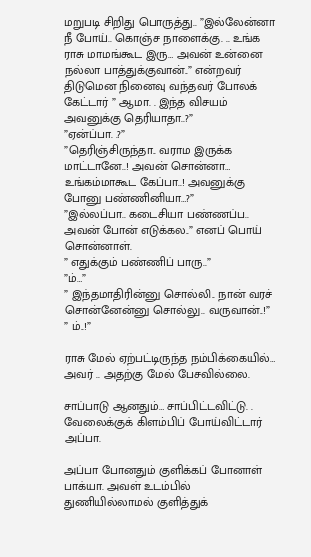மறுபடி சிறிது பொருத்து.. ”இல்லேன்னா நீ போய்.. கொஞ்ச நாளைக்கு. .. உங்க ராசு மாமங்கூட இரு… அவன் உன்னை நல்லா பாத்துக்குவான்..” என்றவர் திடுமென நினைவு வந்தவர் போலக் கேட்டார் ” ஆமா. . இந்த விசயம் அவனுக்கு தெரியாதா..?”
”ஏன்ப்பா. .?”
”தெரிஞ்சிருந்தா.. வராம இருக்க மாட்டானே..! அவன் சொன்னா… உங்கம்மாகூட கேப்பா..! அவனுக்கு போனு பண்ணினியா…?”
”இல்லப்பா.. கடைசியா பண்ணப்ப.. அவன் போன் எடுக்கல..” எனப் பொய் சொன்னாள்.
” எதுக்கும் பண்ணிப் பாரு..”
”ம்…”
” இந்தமாதிரின்னு சொல்லி.. நான் வரச் சொன்னேன்னு சொல்லு.. வருவான்..!”
” ம்..!”

ராசு மேல் ஏற்பட்டிருந்த நம்பிக்கையில்… அவர் .. அதற்கு மேல் பேசவில்லை.

சாப்பாடு ஆனதும்… சாப்பிட்டவிட்டு. . வேலைக்குக் கிளம்பிப் போய்விட்டார் அப்பா.

அப்பா போனதும் குளிக்கப் போனாள் பாக்யா. அவள் உடம்பில் துணியில்லாமல் குளித்துக்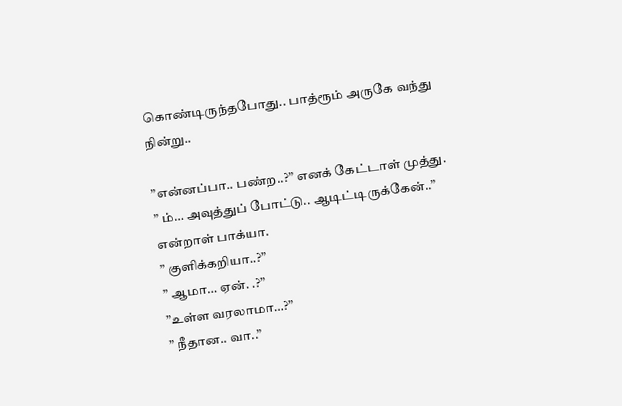கொண்டிருந்தபோது.. பாத்ரூம் அருகே வந்து நின்று..

”என்னப்பா.. பண்ற..?” எனக் கேட்டாள் முத்து.
” ம்… அவுத்துப் போட்டு.. ஆடிட்டிருக்கேன்..” என்றாள் பாக்யா.
” குளிக்கறியா..?”
” ஆமா… ஏன். .?”
”உள்ள வரலாமா…?”
” நீதான.. வா..”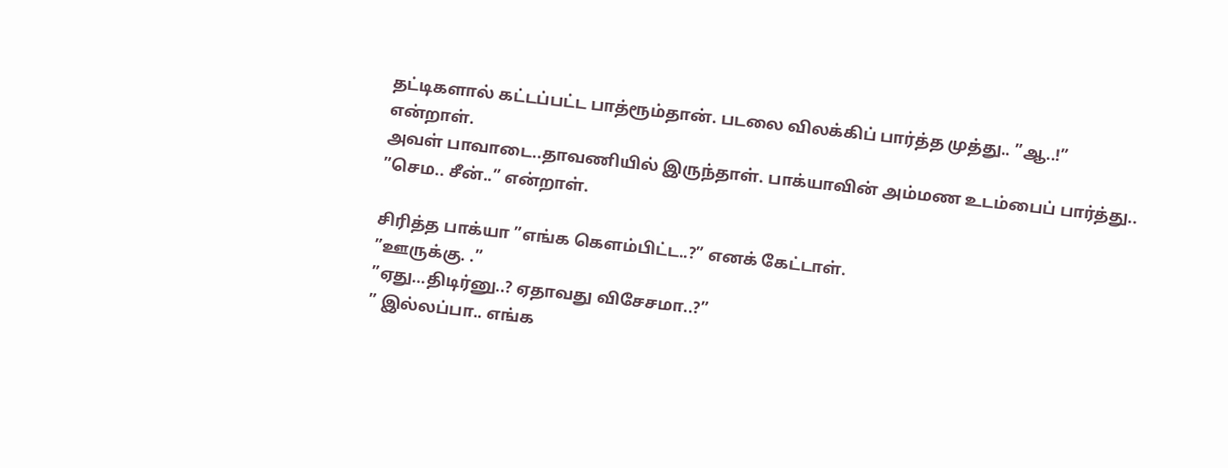தட்டிகளால் கட்டப்பட்ட பாத்ரூம்தான். படலை விலக்கிப் பார்த்த முத்து.. ”ஆ..!” என்றாள்.
அவள் பாவாடை..தாவணியில் இருந்தாள். பாக்யாவின் அம்மண உடம்பைப் பார்த்து..
”செம.. சீன்..” என்றாள்.

சிரித்த பாக்யா ”எங்க கெளம்பிட்ட..?” எனக் கேட்டாள்.
”ஊருக்கு. .”
”ஏது…திடிர்னு..? ஏதாவது விசேசமா..?”
” இல்லப்பா.. எங்க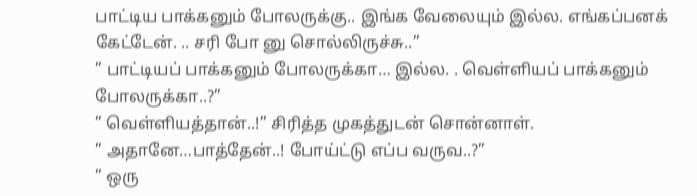பாட்டிய பாக்கனும் போலருக்கு.. இங்க வேலையும் இல்ல. எங்கப்பனக் கேட்டேன். .. சரி போ னு சொல்லிருச்சு..”
” பாட்டியப் பாக்கனும் போலருக்கா… இல்ல. . வெள்ளியப் பாக்கனும் போலருக்கா..?”
” வெள்ளியத்தான்..!” சிரித்த முகத்துடன் சொன்னாள்.
” அதானே…பாத்தேன்..! போய்ட்டு எப்ப வருவ..?”
” ஒரு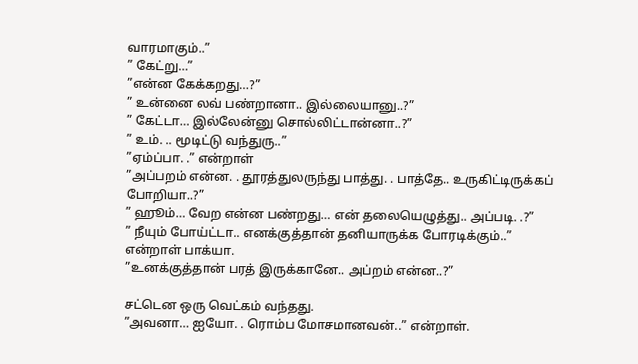வாரமாகும்..”
” கேட்று…”
”என்ன கேக்கறது…?”
” உன்னை லவ் பண்றானா.. இல்லையானு..?”
” கேட்டா… இல்லேன்னு சொல்லிட்டான்னா..?”
” உம். .. மூடிட்டு வந்துரு..”
”ஏம்ப்பா. .” என்றாள்
”அப்பறம் என்ன. . தூரத்துலருந்து பாத்து. . பாத்தே.. உருகிட்டிருக்கப் போறியா..?”
” ஹூம்… வேற என்ன பண்றது… என் தலையெழுத்து.. அப்படி. .?”
” நீயும் போய்ட்டா.. எனக்குத்தான் தனியாருக்க போரடிக்கும்..” என்றாள் பாக்யா.
”உனக்குத்தான் பரத் இருக்கானே.. அப்றம் என்ன..?”

சட்டென ஒரு வெட்கம் வந்தது.
”அவனா… ஐயோ. . ரொம்ப மோசமானவன்..” என்றாள்.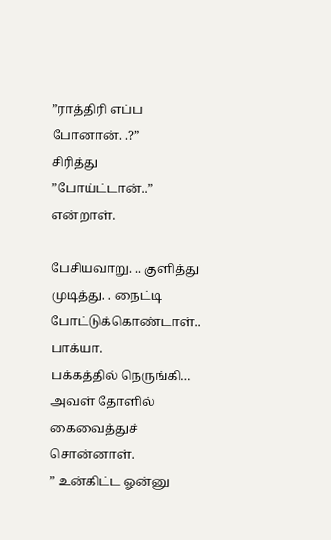”ராத்திரி எப்ப போனான். .?”
சிரித்து ”போய்ட்டான்..” என்றாள்.

பேசியவாறு. .. குளித்து முடித்து. . நைட்டி போட்டுக்கொண்டாள்.. பாக்யா.
பக்கத்தில் நெருங்கி… அவள் தோளில் கைவைத்துச் சொன்னாள்.
” உன்கிட்ட ஓன்னு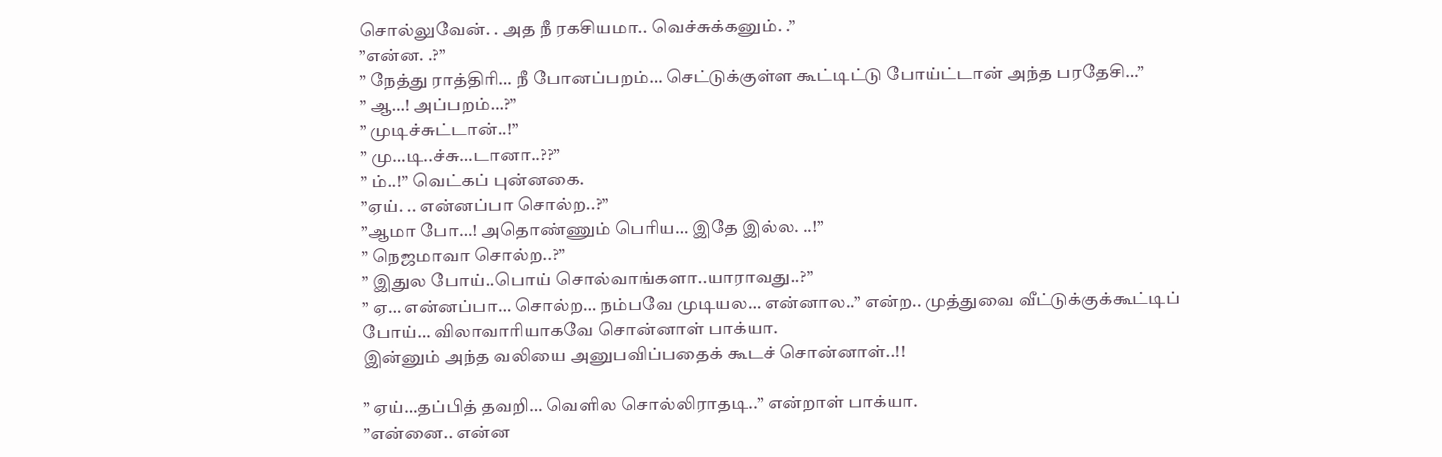சொல்லுவேன். . அத நீ ரகசியமா.. வெச்சுக்கனும். .”
”என்ன. .?”
” நேத்து ராத்திரி… நீ போனப்பறம்… செட்டுக்குள்ள கூட்டிட்டு போய்ட்டான் அந்த பரதேசி…”
” ஆ…! அப்பறம்…?”
” முடிச்சுட்டான்..!”
” மு…டி..ச்சு…டானா..??”
” ம்..!” வெட்கப் புன்னகை.
”ஏய். .. என்னப்பா சொல்ற..?”
”ஆமா போ…! அதொண்ணும் பெரிய… இதே இல்ல. ..!”
” நெஜமாவா சொல்ற..?”
” இதுல போய்..பொய் சொல்வாங்களா..யாராவது..?”
” ஏ… என்னப்பா… சொல்ற… நம்பவே முடியல… என்னால..” என்ற.. முத்துவை வீட்டுக்குக்கூட்டிப் போய்… விலாவாரியாகவே சொன்னாள் பாக்யா.
இன்னும் அந்த வலியை அனுபவிப்பதைக் கூடச் சொன்னாள்..!!

” ஏய்…தப்பித் தவறி… வெளில சொல்லிராதடி..” என்றாள் பாக்யா.
”என்னை.. என்ன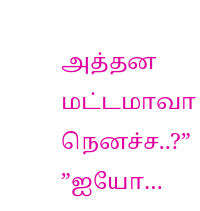அத்தன மட்டமாவா நெனச்ச..?”
”ஐயோ…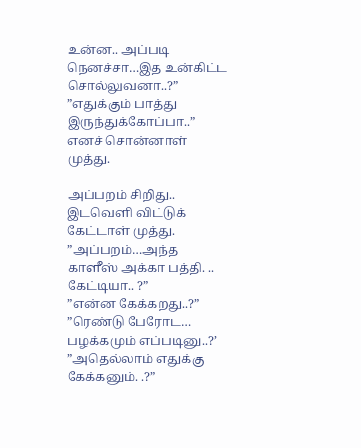உன்ன.. அப்படி நெனச்சா…இத உன்கிட்ட சொல்லுவனா..?”
”எதுக்கும் பாத்து இருந்துக்கோப்பா..” எனச் சொன்னாள் முத்து.

அப்பறம் சிறிது.. இடவெளி விட்டுக் கேட்டாள் முத்து.
”அப்பறம்…அந்த காளீஸ் அக்கா பத்தி. .. கேட்டியா.. ?”
”என்ன கேக்கறது..?”
”ரெண்டு பேரோட… பழக்கமும் எப்படினு..?’
”அதெல்லாம் எதுக்கு கேக்கனும். .?”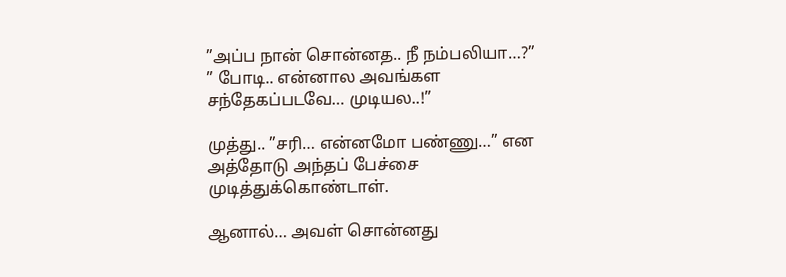”அப்ப நான் சொன்னத.. நீ நம்பலியா…?”
” போடி.. என்னால அவங்கள சந்தேகப்படவே… முடியல..!”

முத்து.. ”சரி… என்னமோ பண்ணு…” என அத்தோடு அந்தப் பேச்சை முடித்துக்கொண்டாள்.

ஆனால்… அவள் சொன்னது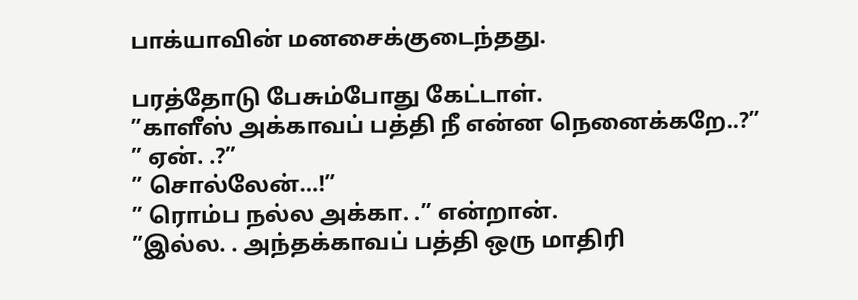பாக்யாவின் மனசைக்குடைந்தது.

பரத்தோடு பேசும்போது கேட்டாள்.
”காளீஸ் அக்காவப் பத்தி நீ என்ன நெனைக்கறே..?”
” ஏன். .?”
” சொல்லேன்…!”
” ரொம்ப நல்ல அக்கா. .” என்றான்.
”இல்ல. . அந்தக்காவப் பத்தி ஒரு மாதிரி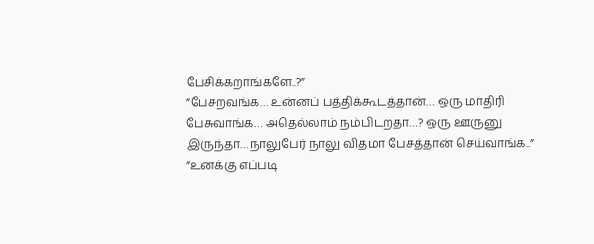பேசிக்கறாங்களே..?”
”பேசறவங்க… உன்னப் பத்திக்கூடத்தான்… ஒரு மாதிரி பேசுவாங்க… அதெல்லாம் நம்பிடறதா…? ஒரு ஊருனு இருந்தா…நாலுபேர் நாலு விதமா பேசத்தான் செய்வாங்க..”
”உனக்கு எப்படி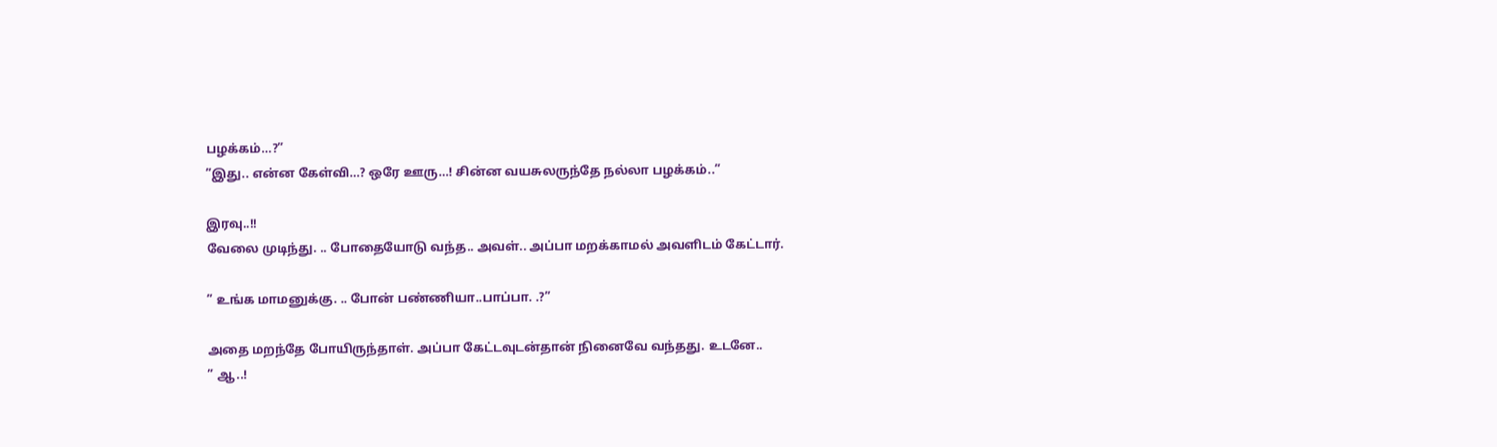பழக்கம்…?”
”இது.. என்ன கேள்வி…? ஒரே ஊரு…! சின்ன வயசுலருந்தே நல்லா பழக்கம்..”

இரவு..!!
வேலை முடிந்து. .. போதையோடு வந்த.. அவள்.. அப்பா மறக்காமல் அவளிடம் கேட்டார்.

” உங்க மாமனுக்கு. .. போன் பண்ணியா..பாப்பா. .?”

அதை மறந்தே போயிருந்தாள். அப்பா கேட்டவுடன்தான் நினைவே வந்தது. உடனே..
” ஆ..!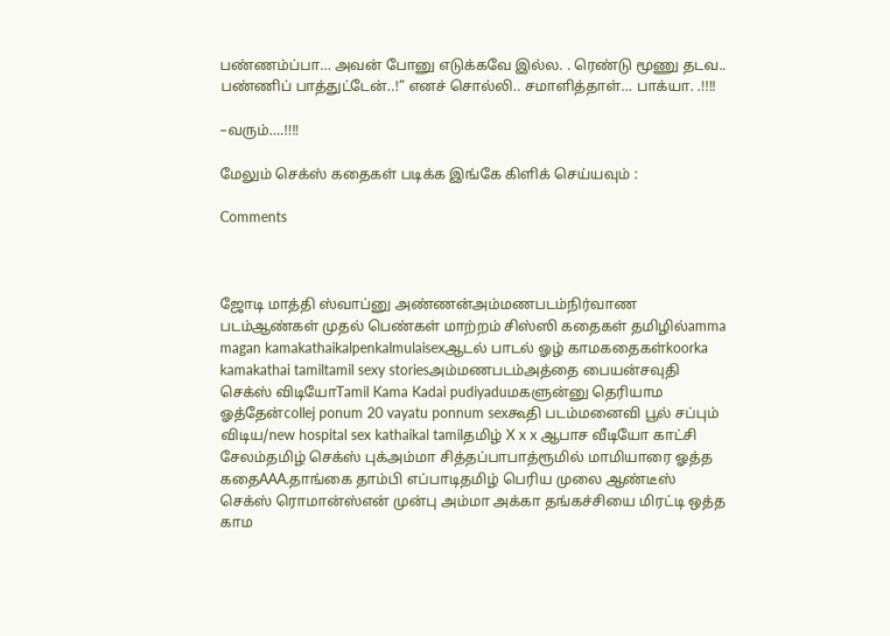பண்ணம்ப்பா… அவன் போனு எடுக்கவே இல்ல. . ரெண்டு மூணு தடவ.. பண்ணிப் பாத்துட்டேன்..!” எனச் சொல்லி.. சமாளித்தாள்… பாக்யா. .!!!!

–வரும்….!!!!

மேலும் செக்ஸ் கதைகள் படிக்க இங்கே கிளிக் செய்யவும் :

Comments



ஜோடி மாத்தி ஸ்வாப்னு அண்ணன்அம்மணபடம்நிர்வாண படம்ஆண்கள் முதல் பெண்கள் மாற்றம் சிஸ்ஸி கதைகள் தமிழில்amma magan kamakathaikalpenkalmulaisexஆடல் பாடல் ஓழ் காமகதைகள்koorka kamakathai tamiltamil sexy storiesஅம்மணபடம்அத்தை பையன்சவுதி செக்ஸ் விடியோTamil Kama Kadai pudiyaduமகளுன்னு தெரியாம ஓத்தேன்collej ponum 20 vayatu ponnum sexகூதி படம்மனைவி பூல் சப்பும் விடிய/new hospital sex kathaikal tamilதமிழ் X x x ஆபாச வீடியோ காட்சி சேலம்தமிழ் செக்ஸ் புக்அம்மா சித்தப்பாபாத்ரூமில் மாமியாரை ஓத்த கதைAAA.தாங்கை தாம்பி எப்பாடிதமிழ் பெரிய முலை ஆண்டீஸ் செக்ஸ் ரொமான்ஸ்என் முன்பு அம்மா அக்கா தங்கச்சியை மிரட்டி ஒத்த காம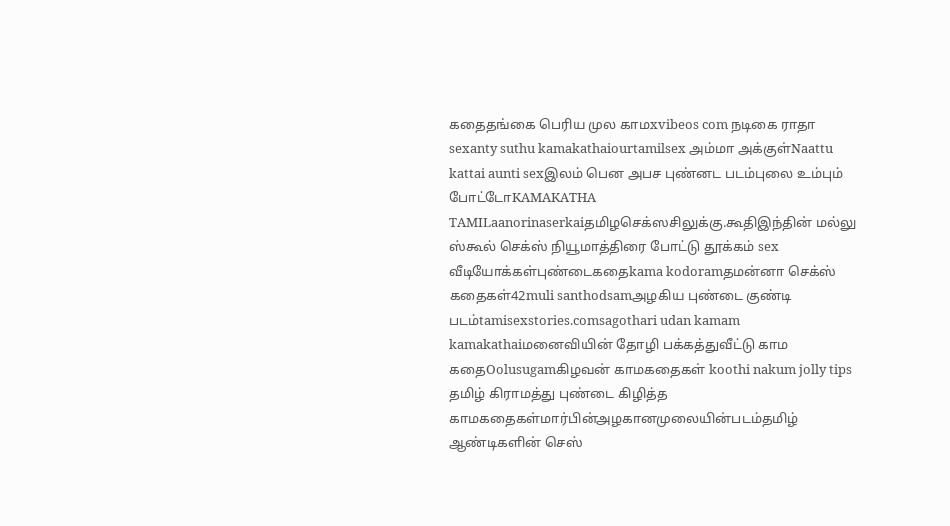கதைதங்கை பெரிய முல காமxvibeos com நடிகை ராதா sexanty suthu kamakathaiourtamilsex அம்மா அக்குள்Naattu kattai aunti sexஇலம் பென அபச புண்னட படம்புலை உம்பும் போட்டோKAMAKATHA TAMILaanorinaserkaiதமிழசெக்ஸசிலுக்கு.கூதிஇந்தின் மல்லு ஸ்கூல் செக்ஸ் நியூமாத்திரை போட்டு தூக்கம் sex வீடியோக்கள்புண்டைகதைkama kodoramதமன்னா செக்ஸ் கதைகள்42muli santhodsamஅழகிய புண்டை குண்டி படம்tamisexstories.comsagothari udan kamam kamakathaiமனைவியின் தோழி பக்கத்துவீட்டு காம கதைOolusugamகிழவன் காமகதைகள் koothi nakum jolly tips தமிழ் கிராமத்து புண்டை கிழித்த காமகதைகள்மார்பின்அழகானமுலையின்படம்தமிழ் ஆண்டிகளின் செஸ்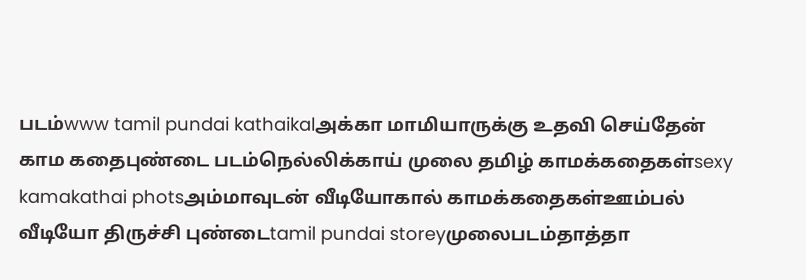படம்www tamil pundai kathaikalஅக்கா மாமியாருக்கு உதவி செய்தேன் காம கதைபுண்டை படம்நெல்லிக்காய் முலை தமிழ் காமக்கதைகள்sexy kamakathai photsஅம்மாவுடன் வீடியோகால் காமக்கதைகள்ஊம்பல் வீடியோ திருச்சி புண்டைtamil pundai storeyமுலைபடம்தாத்தா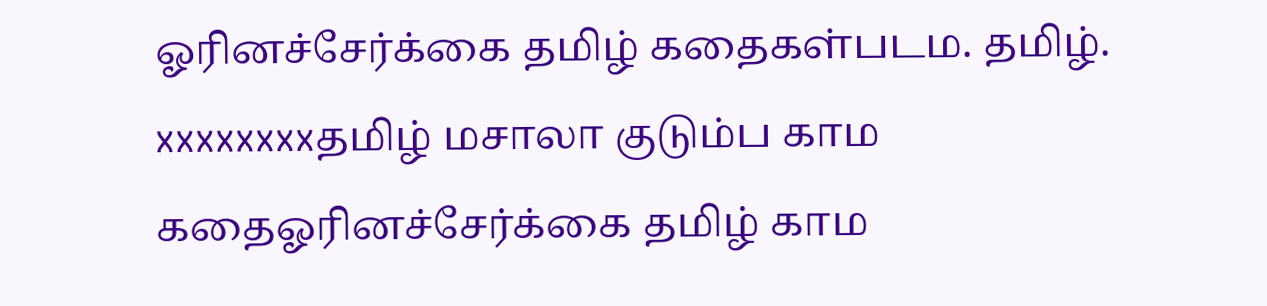ஓரினச்சேர்க்கை தமிழ் கதைகள்படம. தமிழ். xxxxxxxxதமிழ் மசாலா குடும்ப காம கதைஓரினச்சேர்க்கை தமிழ் காம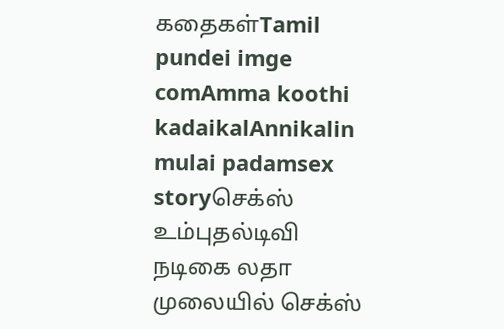கதைகள்Tamil pundei imge comAmma koothi kadaikalAnnikalin mulai padamsex storyசெக்ஸ் உம்புதல்டிவி நடிகை லதா முலையில் செக்ஸ்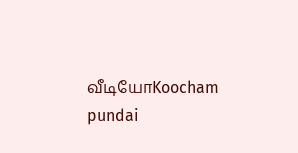வீடியோKoocham pundai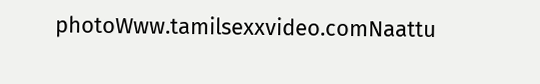photoWww.tamilsexxvideo.comNaattu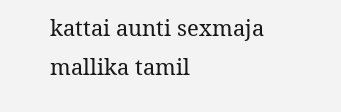kattai aunti sexmaja mallika tamil